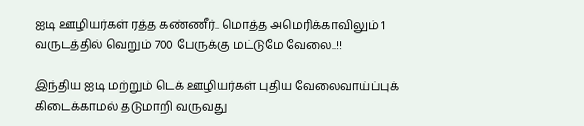ஐடி ஊழியர்கள் ரத்த கண்ணீர்.. மொத்த அமெரிக்காவிலும் 1 வருடத்தில் வெறும் 700 பேருக்கு மட்டுமே வேலை..!!

இந்திய ஐடி மற்றும் டெக் ஊழியர்கள் புதிய வேலைவாய்ப்புக் கிடைக்காமல் தடுமாறி வருவது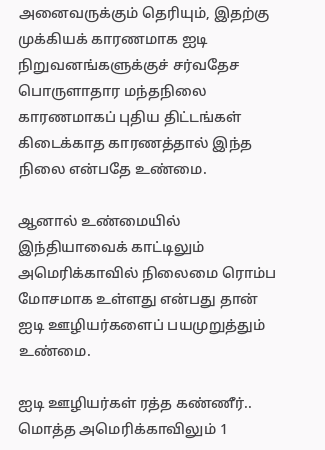அனைவருக்கும் தெரியும், இதற்கு முக்கியக் காரணமாக ஐடி நிறுவனங்களுக்குச் சர்வதேச பொருளாதார மந்தநிலை காரணமாகப் புதிய திட்டங்கள் கிடைக்காத காரணத்தால் இந்த நிலை என்பதே உண்மை.

ஆனால் உண்மையில் இந்தியாவைக் காட்டிலும் அமெரிக்காவில் நிலைமை ரொம்ப மோசமாக உள்ளது என்பது தான் ஐடி ஊழியர்களைப் பயமுறுத்தும் உண்மை.

ஐடி ஊழியர்கள் ரத்த கண்ணீர்.. மொத்த அமெரிக்காவிலும் 1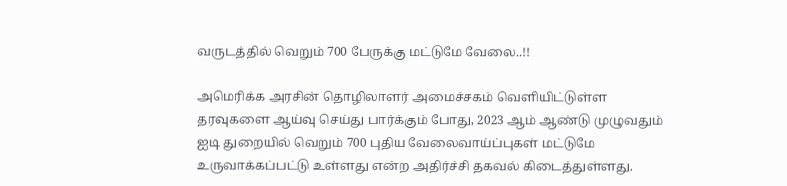வருடத்தில் வெறும் 700 பேருக்கு மட்டுமே வேலை..!!

அமெரிக்க அரசின் தொழிலாளர் அமைச்சகம் வெளியிட்டுள்ள தரவுகளை ஆய்வு செய்து பார்க்கும் போது, 2023 ஆம் ஆண்டு முழுவதும் ஐடி துறையில் வெறும் 700 புதிய வேலைவாய்ப்புகள் மட்டுமே உருவாக்கப்பட்டு உள்ளது என்ற அதிர்ச்சி தகவல் கிடைத்துள்ளது.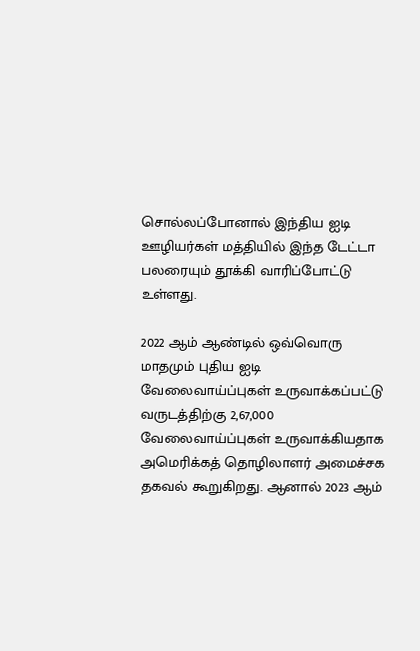சொல்லப்போனால் இந்திய ஐடி ஊழியர்கள் மத்தியில் இந்த டேட்டா பலரையும் தூக்கி வாரிப்போட்டு உள்ளது.

2022 ஆம் ஆண்டில் ஒவ்வொரு மாதமும் புதிய ஐடி வேலைவாய்ப்புகள் உருவாக்கப்பட்டு வருடத்திற்கு 2,67,000 வேலைவாய்ப்புகள் உருவாக்கியதாக அமெரிக்கத் தொழிலாளர் அமைச்சக தகவல் கூறுகிறது. ஆனால் 2023 ஆம்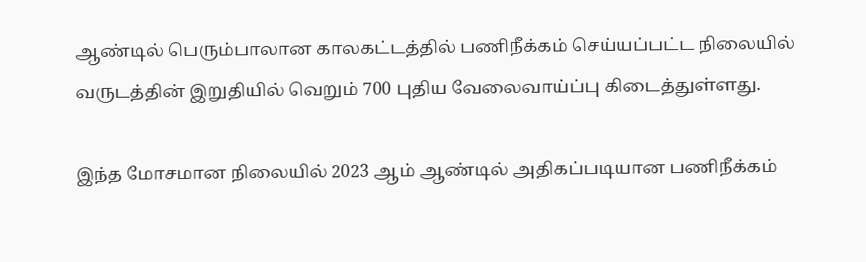ஆண்டில் பெரும்பாலான காலகட்டத்தில் பணிநீக்கம் செய்யப்பட்ட நிலையில் வருடத்தின் இறுதியில் வெறும் 700 புதிய வேலைவாய்ப்பு கிடைத்துள்ளது.

இந்த மோசமான நிலையில் 2023 ஆம் ஆண்டில் அதிகப்படியான பணிநீக்கம்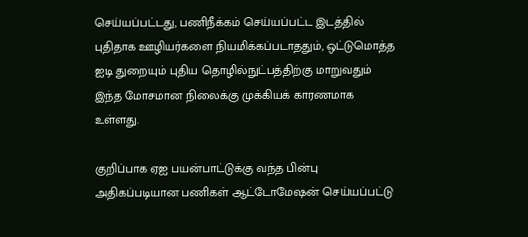செய்யப்பட்டது, பணிநீக்கம் செய்யப்பட்ட இடத்தில் புதிதாக ஊழியர்களை நியமிக்கப்படாததும், ஒட்டுமொத்த ஐடி துறையும் புதிய தொழில்நுட்பத்திற்கு மாறுவதும் இந்த மோசமான நிலைக்கு முக்கியக் காரணமாக உள்ளது.

குறிப்பாக ஏஐ பயன்பாட்டுக்கு வந்த பின்பு அதிகப்படியான பணிகள் ஆட்டோமேஷன் செய்யப்பட்டு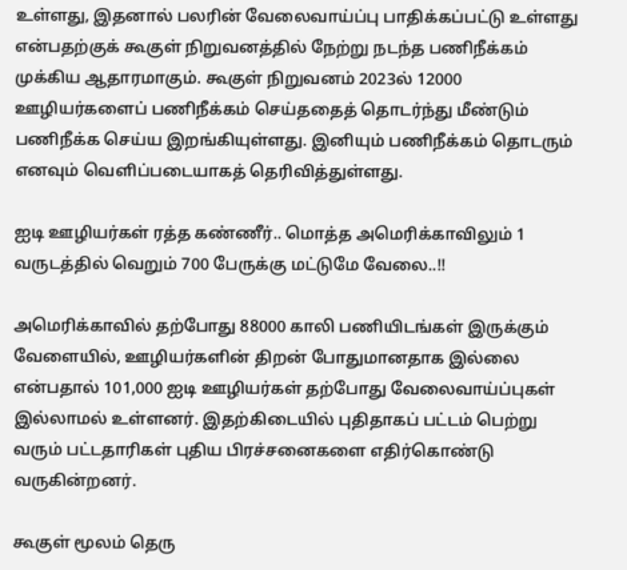உள்ளது, இதனால் பலரின் வேலைவாய்ப்பு பாதிக்கப்பட்டு உள்ளது என்பதற்குக் கூகுள் நிறுவனத்தில் நேற்று நடந்த பணிநீக்கம் முக்கிய ஆதாரமாகும். கூகுள் நிறுவனம் 2023ல் 12000 ஊழியர்களைப் பணிநீக்கம் செய்ததைத் தொடர்ந்து மீண்டும் பணிநீக்க செய்ய இறங்கியுள்ளது. இனியும் பணிநீக்கம் தொடரும் எனவும் வெளிப்படையாகத் தெரிவித்துள்ளது.

ஐடி ஊழியர்கள் ரத்த கண்ணீர்.. மொத்த அமெரிக்காவிலும் 1 வருடத்தில் வெறும் 700 பேருக்கு மட்டுமே வேலை..!!

அமெரிக்காவில் தற்போது 88000 காலி பணியிடங்கள் இருக்கும் வேளையில், ஊழியர்களின் திறன் போதுமானதாக இல்லை என்பதால் 101,000 ஐடி ஊழியர்கள் தற்போது வேலைவாய்ப்புகள் இல்லாமல் உள்ளனர். இதற்கிடையில் புதிதாகப் பட்டம் பெற்று வரும் பட்டதாரிகள் புதிய பிரச்சனைகளை எதிர்கொண்டு வருகின்றனர்.

கூகுள் மூலம் தெரு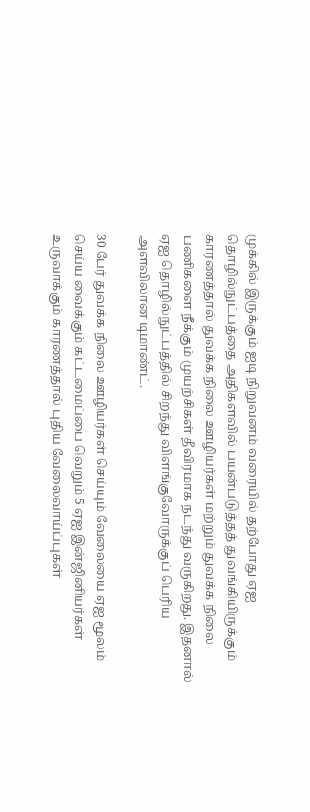முக்கில் இருக்கும் ஐடி நிறுவனம் வரையில் தற்போது ஏஐ தொழில்நுட்பத்தை அதிகளவில் பயன்படுத்தத் துவங்கியிருக்கும் காரணத்தால் துவக்க நிலை ஊழியர்கள் மற்றும் துவக்க நிலை பணிகளை நீக்கும் முயற்சிகள் தீவிரமாக நடந்து வருகிறது. இதனால் ஏஐ தொழில்நுட்பத்தில் சிறந்து விளங்குவோருக்குப் பெரிய அளவிலான டிமாண்ட்.

30 பேர் துவக்க நிலை ஊழியர்கள் செய்யும் வேலையை ஏஐ மூலம் செய்ய வைக்கும் கட்டமைப்பை வெறும் 5 ஏஐ இன்ஜினியர்கள் உருவாக்கும் காரணத்தால் புதிய வேலைவாய்ப்புகள்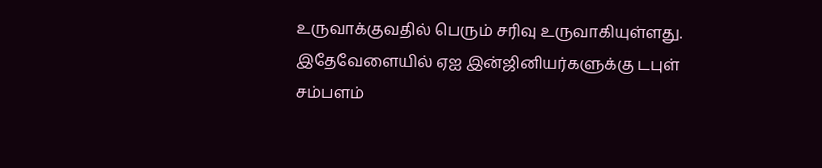உருவாக்குவதில் பெரும் சரிவு உருவாகியுள்ளது. இதேவேளையில் ஏஐ இன்ஜினியர்களுக்கு டபுள் சம்பளம்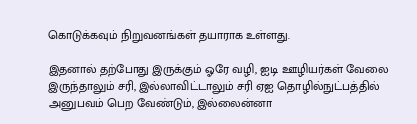கொடுக்கவும் நிறுவனங்கள் தயாராக உள்ளது.

இதனால் தற்போது இருக்கும் ஓரே வழி, ஐடி ஊழியர்கள் வேலை இருந்தாலும் சரி, இல்லாவிட்டாலும் சரி ஏஐ தொழில்நுட்பத்தில் அனுபவம் பெற வேண்டும், இல்லைன்னா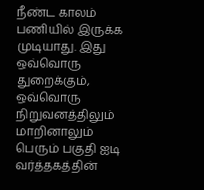நீண்ட காலம் பணியில் இருக்க முடியாது. இது ஒவ்வொரு துறைக்கும், ஒவ்வொரு நிறுவனத்திலும் மாறினாலும் பெரும் பகுதி ஐடி வர்த்தகத்தின்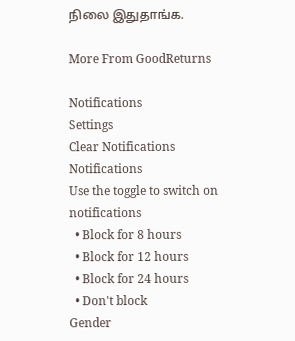நிலை இதுதாங்க.

More From GoodReturns

Notifications
Settings
Clear Notifications
Notifications
Use the toggle to switch on notifications
  • Block for 8 hours
  • Block for 12 hours
  • Block for 24 hours
  • Don't block
Gender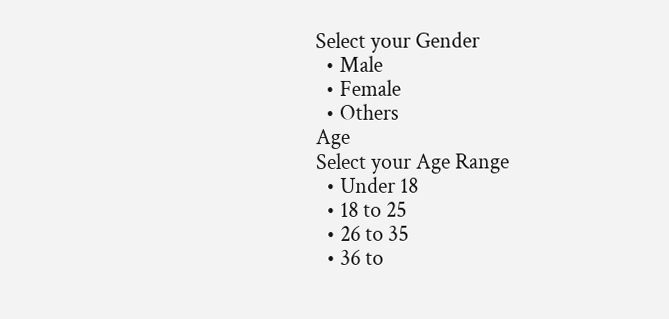Select your Gender
  • Male
  • Female
  • Others
Age
Select your Age Range
  • Under 18
  • 18 to 25
  • 26 to 35
  • 36 to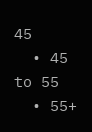45
  • 45 to 55
  • 55+